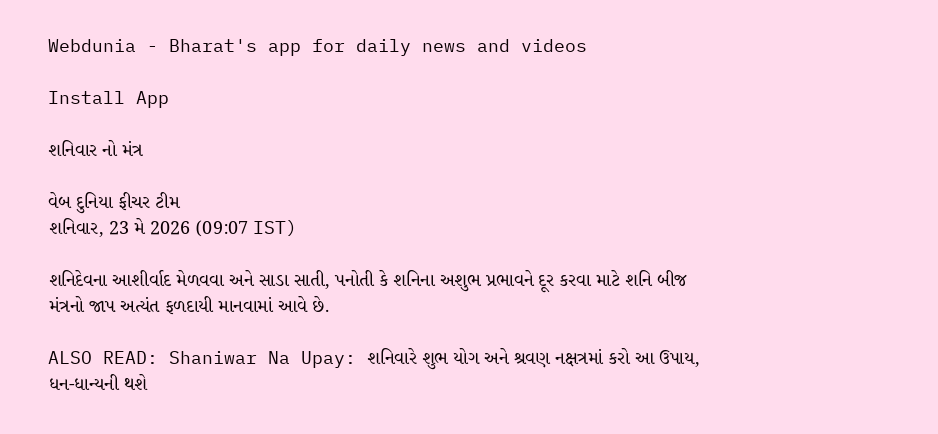Webdunia - Bharat's app for daily news and videos

Install App

શનિવાર નો મંત્ર

વેબ દુનિયા ફીચર ટીમ
શનિવાર, 23 મે 2026 (09:07 IST)

શનિદેવના આશીર્વાદ મેળવવા અને સાડા સાતી, પનોતી કે શનિના અશુભ પ્રભાવને દૂર કરવા માટે શનિ બીજ મંત્રનો જાપ અત્યંત ફળદાયી માનવામાં આવે છે.

ALSO READ: Shaniwar Na Upay: શનિવારે શુભ યોગ અને શ્રવણ નક્ષત્રમાં કરો આ ઉપાય, ધન-ધાન્યની થશે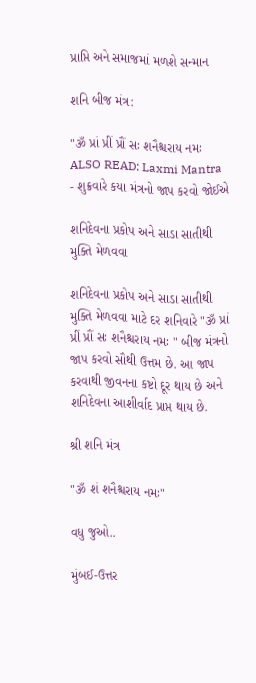પ્રાપ્તિ અને સમાજમાં મળશે સન્માન

શનિ બીજ મંત્ર:

"ૐ પ્રાં પ્રીં પ્રૌં સઃ શનૈશ્ચરાય નમઃ
ALSO READ: Laxmi Mantra - શુક્રવારે કયા મંત્રનો જાપ કરવો જોઈએ

શનિદેવના પ્રકોપ અને સાડા સાતીથી મુક્તિ મેળવવા

શનિદેવના પ્રકોપ અને સાડા સાતીથી મુક્તિ મેળવવા માટે દર શનિવારે "ૐ પ્રાં પ્રીં પ્રૌં સઃ શનૈશ્ચરાય નમઃ " બીજ મંત્રનો જાપ કરવો સૌથી ઉત્તમ છે. આ જાપ કરવાથી જીવનના કષ્ટો દૂર થાય છે અને શનિદેવના આશીર્વાદ પ્રાપ્ત થાય છે.

શ્રી શનિ મંત્ર

"ૐ શં શનૈશ્ચરાય નમઃ"

વધુ જુઓ..

મુંબઈ-ઉત્તર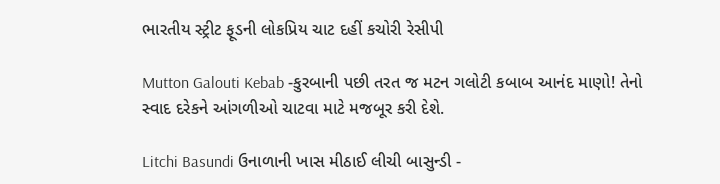ભારતીય સ્ટ્રીટ ફૂડની લોકપ્રિય ચાટ દહીં કચોરી રેસીપી

Mutton Galouti Kebab -કુરબાની પછી તરત જ મટન ગલોટી કબાબ આનંદ માણો! તેનો સ્વાદ દરેકને આંગળીઓ ચાટવા માટે મજબૂર કરી દેશે.

Litchi Basundi ઉનાળાની ખાસ મીઠાઈ લીચી બાસુન્ડી -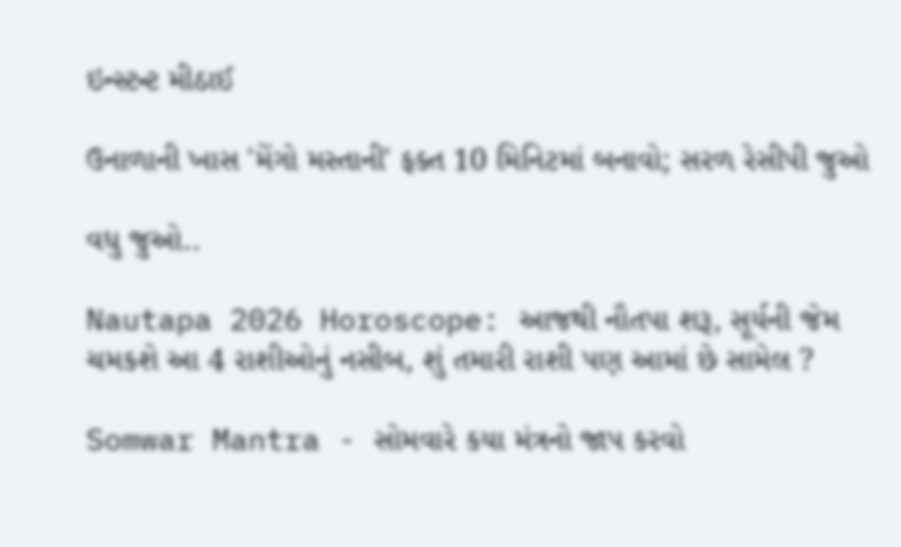ઇન્સ્ટન્ટ મીઠાઈ

ઉનાળાની ખાસ 'મેંગો મસ્તાની' ફક્ત 10 મિનિટમાં બનાવો; સરળ રેસીપી જુઓ

વધુ જુઓ..

Nautapa 2026 Horoscope: આજથી નૌતપા શરૂ, સૂર્યની જેમ ચમકશે આ 4 રાશીઓનું નસીબ, શું તમારી રાશી પણ આમાં છે સામેલ ?

Somwar Mantra - સોમવારે કયા મંત્રનો જાપ કરવો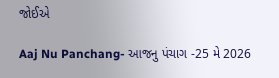જોઈએ

Aaj Nu Panchang- આજનુ પંચાગ -25 મે 2026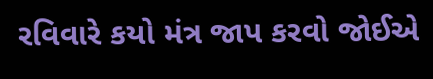રવિવારે કયો મંત્ર જાપ કરવો જોઈએ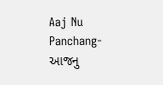Aaj Nu Panchang- આજનુ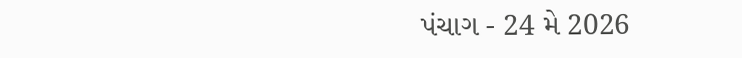પંચાગ - 24 મે 2026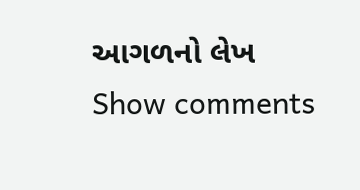આગળનો લેખ
Show comments